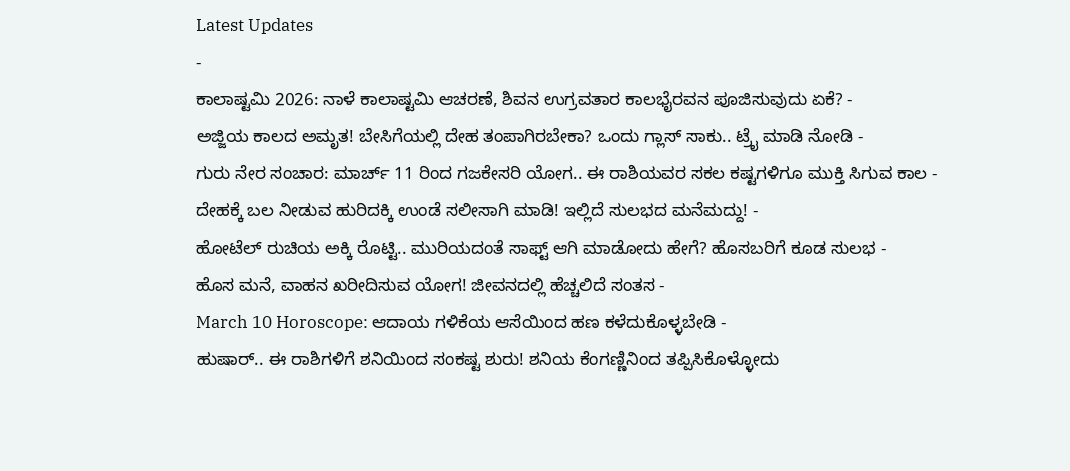Latest Updates
-
ಕಾಲಾಷ್ಟಮಿ 2026: ನಾಳೆ ಕಾಲಾಷ್ಟಮಿ ಆಚರಣೆ, ಶಿವನ ಉಗ್ರವತಾರ ಕಾಲಭೈರವನ ಪೂಜಿಸುವುದು ಏಕೆ? -
ಅಜ್ಜಿಯ ಕಾಲದ ಅಮೃತ! ಬೇಸಿಗೆಯಲ್ಲಿ ದೇಹ ತಂಪಾಗಿರಬೇಕಾ? ಒಂದು ಗ್ಲಾಸ್ ಸಾಕು.. ಟ್ರೈ ಮಾಡಿ ನೋಡಿ -
ಗುರು ನೇರ ಸಂಚಾರ: ಮಾರ್ಚ್ 11 ರಿಂದ ಗಜಕೇಸರಿ ಯೋಗ.. ಈ ರಾಶಿಯವರ ಸಕಲ ಕಷ್ಟಗಳಿಗೂ ಮುಕ್ತಿ ಸಿಗುವ ಕಾಲ -
ದೇಹಕ್ಕೆ ಬಲ ನೀಡುವ ಹುರಿದಕ್ಕಿ ಉಂಡೆ ಸಲೀಸಾಗಿ ಮಾಡಿ! ಇಲ್ಲಿದೆ ಸುಲಭದ ಮನೆಮದ್ದು! -
ಹೋಟೆಲ್ ರುಚಿಯ ಅಕ್ಕಿ ರೊಟ್ಟಿ.. ಮುರಿಯದಂತೆ ಸಾಫ್ಟ್ ಆಗಿ ಮಾಡೋದು ಹೇಗೆ? ಹೊಸಬರಿಗೆ ಕೂಡ ಸುಲಭ -
ಹೊಸ ಮನೆ, ವಾಹನ ಖರೀದಿಸುವ ಯೋಗ! ಜೀವನದಲ್ಲಿ ಹೆಚ್ಚಲಿದೆ ಸಂತಸ -
March 10 Horoscope: ಆದಾಯ ಗಳಿಕೆಯ ಆಸೆಯಿಂದ ಹಣ ಕಳೆದುಕೊಳ್ಳಬೇಡಿ -
ಹುಷಾರ್.. ಈ ರಾಶಿಗಳಿಗೆ ಶನಿಯಿಂದ ಸಂಕಷ್ಟ ಶುರು! ಶನಿಯ ಕೆಂಗಣ್ಣಿನಿಂದ ತಪ್ಪಿಸಿಕೊಳ್ಳೋದು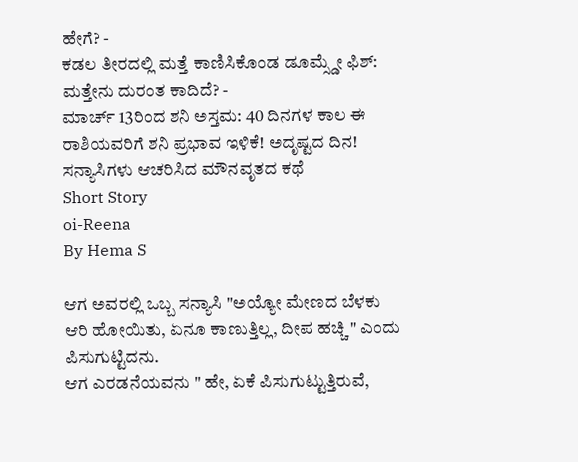ಹೇಗೆ? -
ಕಡಲ ತೀರದಲ್ಲಿ ಮತ್ತೆ ಕಾಣಿಸಿಕೊಂಡ ಡೂಮ್ಸ್ಡೇ ಫಿಶ್: ಮತ್ತೇನು ದುರಂತ ಕಾದಿದೆ? -
ಮಾರ್ಚ್ 13ರಿಂದ ಶನಿ ಅಸ್ತಮ: 40 ದಿನಗಳ ಕಾಲ ಈ ರಾಶಿಯವರಿಗೆ ಶನಿ ಪ್ರಭಾವ ಇಳಿಕೆ! ಅದೃಷ್ಟದ ದಿನ!
ಸನ್ಯಾಸಿಗಳು ಆಚರಿಸಿದ ಮೌನವೃತದ ಕಥೆ
Short Story
oi-Reena
By Hema S

ಆಗ ಅವರಲ್ಲಿ ಒಬ್ಬ ಸನ್ಯಾಸಿ "ಅಯ್ಯೋ ಮೇಣದ ಬೆಳಕು ಆರಿ ಹೋಯಿತು, ಏನೂ ಕಾಣುತ್ತಿಲ್ಲ, ದೀಪ ಹಚ್ಚಿ " ಎಂದು ಪಿಸುಗುಟ್ಟಿದನು.
ಆಗ ಎರಡನೆಯವನು " ಹೇ, ಏಕೆ ಪಿಸುಗುಟ್ಟುತ್ತಿರುವೆ,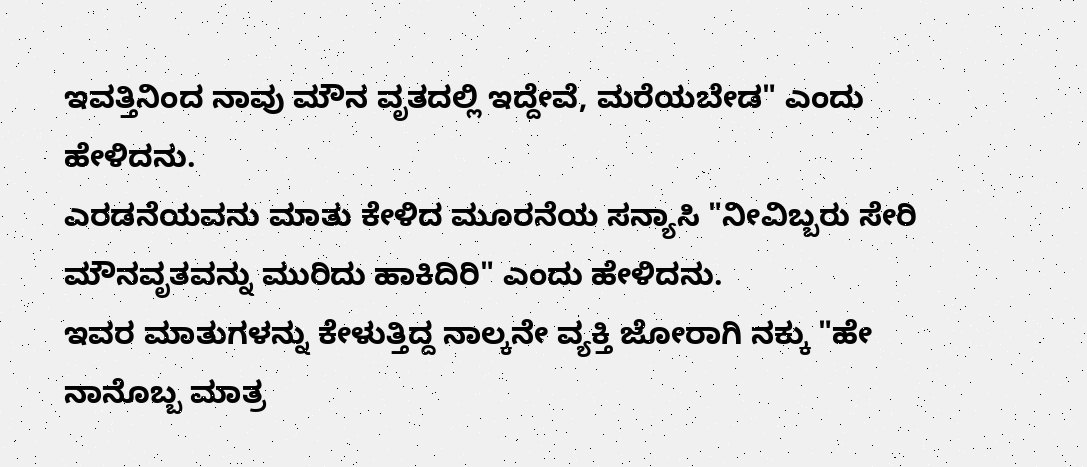ಇವತ್ತಿನಿಂದ ನಾವು ಮೌನ ವೃತದಲ್ಲಿ ಇದ್ದೇವೆ, ಮರೆಯಬೇಡ" ಎಂದು ಹೇಳಿದನು.
ಎರಡನೆಯವನು ಮಾತು ಕೇಳಿದ ಮೂರನೆಯ ಸನ್ಯಾಸಿ "ನೀವಿಬ್ಬರು ಸೇರಿ ಮೌನವೃತವನ್ನು ಮುರಿದು ಹಾಕಿದಿರಿ" ಎಂದು ಹೇಳಿದನು.
ಇವರ ಮಾತುಗಳನ್ನು ಕೇಳುತ್ತಿದ್ದ ನಾಲ್ಕನೇ ವ್ಯಕ್ತಿ ಜೋರಾಗಿ ನಕ್ಕು "ಹೇ ನಾನೊಬ್ಬ ಮಾತ್ರ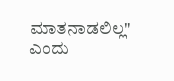ಮಾತನಾಡಲಿಲ್ಲ" ಎಂದು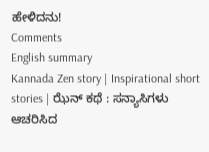ಹೇಳಿದನು!
Comments
English summary
Kannada Zen story | Inspirational short stories | ಝೆನ್ ಕಥೆ : ಸನ್ಯಾಸಿಗಳು ಆಚರಿಸಿದ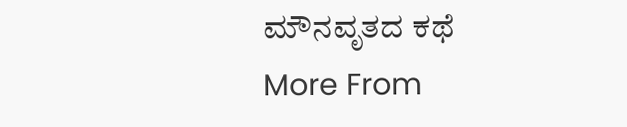ಮೌನವೃತದ ಕಥೆ
More From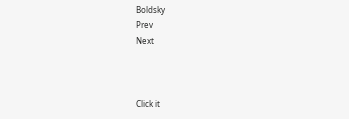Boldsky
Prev
Next



Click it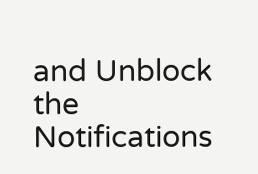and Unblock the Notifications